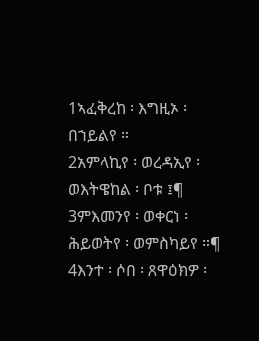1ኣፈቅረከ ፡ እግዚኦ ፡ በኀይልየ ።
2አምላኪየ ፡ ወረዳኢየ ፡ ወእትዌከል ፡ ቦቱ ፤¶
3ምእመንየ ፡ ወቀርነ ፡ ሕይወትየ ፡ ወምስካይየ ።¶
4እንተ ፡ ሶበ ፡ ጸዋዕክዎ ፡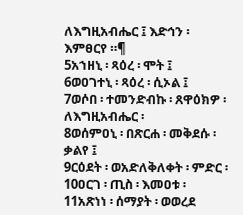ለእግዚአብሔር ፤ እድኅን ፡ እምፀርየ ።¶
5አኀዘኒ ፡ ጻዕረ ፡ ሞት ፤
6ወዐገተኒ ፡ ጻዕረ ፡ ሲኦል ፤
7ወሶበ ፡ ተመንድብኩ ፡ ጸዋዕክዎ ፡ ለእግዚአብሔር ፡
8ወሰምዐኒ ፡ በጽርሐ ፡ መቅደሱ ፡ ቃልየ ፤
9ርዕደት ፡ ወአድለቅለቀት ፡ ምድር ፡
10ዐርገ ፡ ጢስ ፡ እመዐቱ ፡
11አጽነነ ፡ ሰማያት ፡ ወወረደ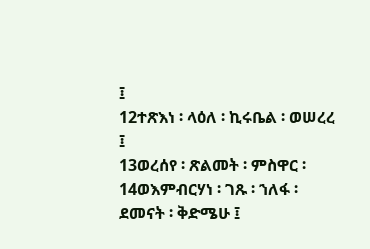፤
12ተጽእነ ፡ ላዕለ ፡ ኪሩቤል ፡ ወሠረረ ፤
13ወረሰየ ፡ ጽልመት ፡ ምስዋር ፡
14ወእምብርሃነ ፡ ገጹ ፡ ኀለፋ ፡ ደመናት ፡ ቅድሜሁ ፤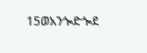15ወአንጐድጐደ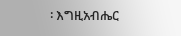፡ እግዚአብሔር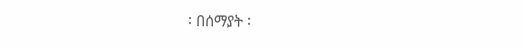፡ በሰማያት ፡